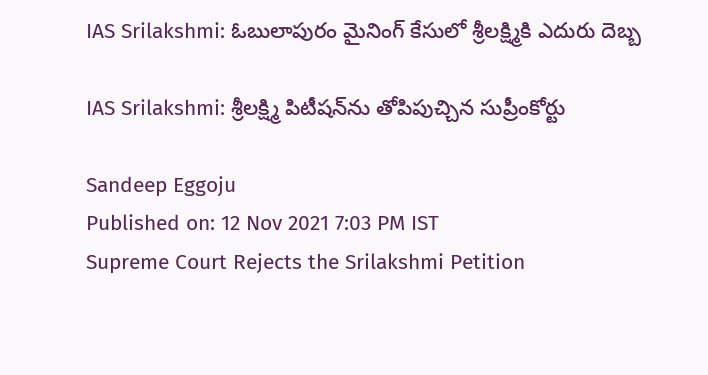IAS Srilakshmi: ఓబులాపురం మైనింగ్ కేసులో శ్రీలక్ష్మికి ఎదురు దెబ్బ

IAS Srilakshmi: శ్రీలక్ష్మి పిటీషన్‌ను తోపిపుచ్చిన సుప్రీంకోర్టు

Sandeep Eggoju
Published on: 12 Nov 2021 7:03 PM IST
Supreme Court Rejects the Srilakshmi Petition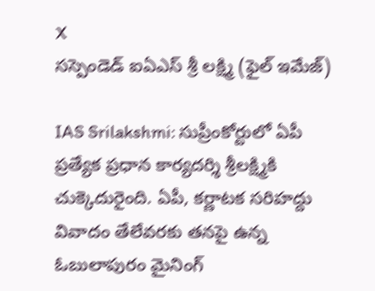X
సస్పెండెడ్ ఐఏఎస్ శ్రీ లక్ష్మి (ఫైల్ ఇమేజ్)

IAS Srilakshmi: సుప్రీంకోర్టులో ఏపీ ప్రత్యేక ప్రధాన కార్యదర్శి శ్రీలక్ష్మికి చుక్కెదురైంది. ఏపీ, కర్ణాటక సరిహద్దు వివాదం తేలేవరకు తనపై ఉన్న ఓబులాపురం మైనింగ్‌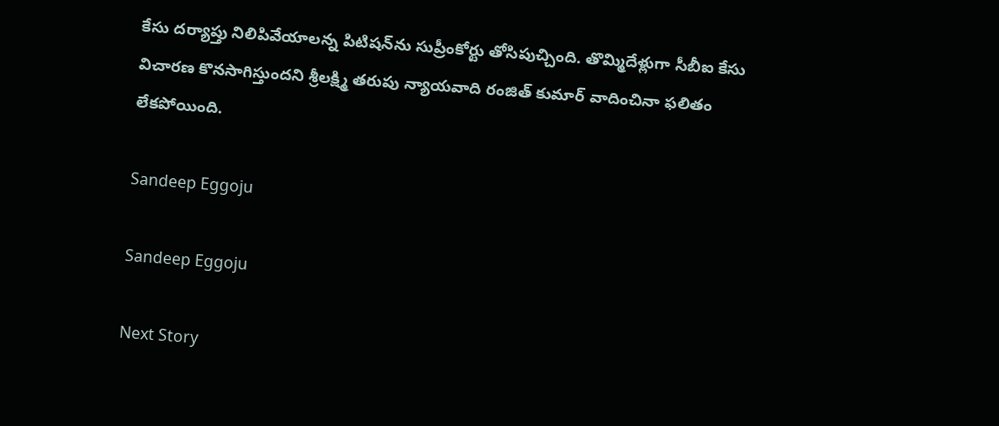కేసు దర్యాప్తు నిలిపివేయాలన్న పిటిషన్‌ను సుప్రీంకోర్టు తోసిపుచ్చింది. తొమ్మిదేళ్లుగా సీబీఐ కేసు విచారణ కొనసాగిస్తుందని శ్రీలక్ష్మి తరుపు న్యాయవాది రంజిత్‌ కుమార్‌ వాదించినా ఫలితం లేకపోయింది.

Sandeep Eggoju

Sandeep Eggoju

Next Story